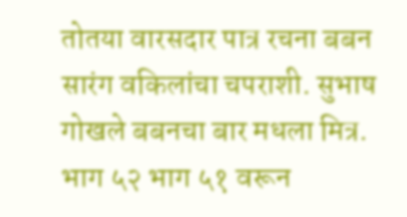तोतया वारसदार पात्र रचना बबन सारंग वकिलांचा चपराशी. सुभाष गोखले बबनचा बार मधला मित्र. भाग ५२ भाग ५१ वरून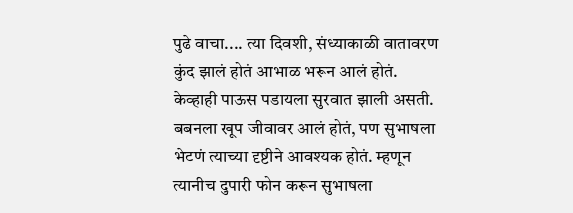पुढे वाचा.... त्या दिवशी, संध्याकाळी वातावरण कुंद झालं होतं आभाळ भरून आलं होतं. केव्हाही पाऊस पडायला सुरवात झाली असती. बबनला खूप जीवावर आलं होतं, पण सुभाषला भेटणं त्याच्या दृष्टीने आवश्यक होतं. म्हणून त्यानीच दुपारी फोन करून सुभाषला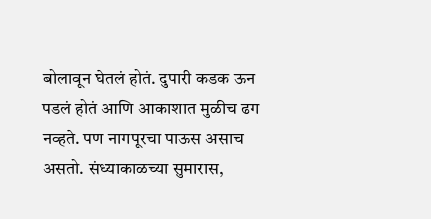बोलावून घेतलं होतं. दुपारी कडक ऊन पडलं होतं आणि आकाशात मुळीच ढग नव्हते. पण नागपूरचा पाऊस असाच असतो. संध्याकाळच्या सुमारास,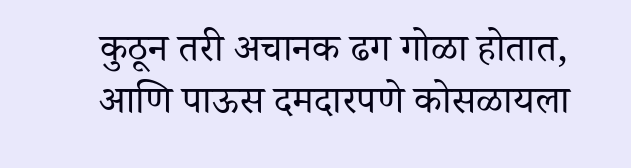कुठून तरी अचानक ढग गोळा होतात, आणि पाऊस दमदारपणे कोसळायला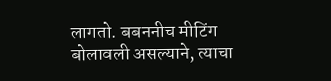लागतो. बबननीच मीटिंग बोलावली असल्याने, त्याचा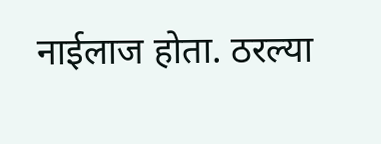नाईलाज होता. ठरल्या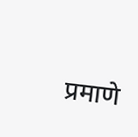प्रमाणे